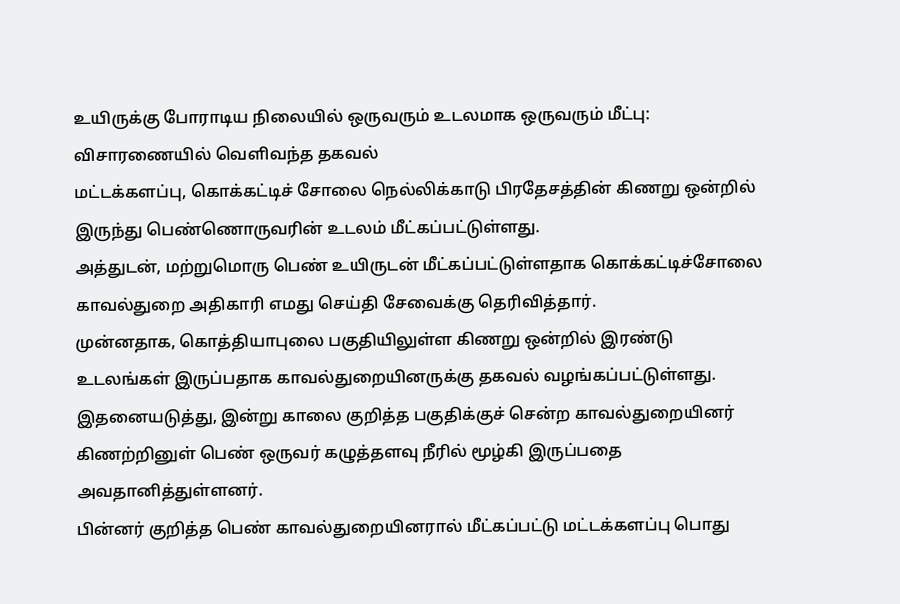உயிருக்கு போராடிய நிலையில் ஒருவரும் உடலமாக ஒருவரும் மீட்பு: விசாரணையில் வெளிவந்த தகவல்
மட்டக்களப்பு, கொக்கட்டிச் சோலை நெல்லிக்காடு பிரதேசத்தின் கிணறு ஒன்றில் இருந்து பெண்ணொருவரின் உடலம் மீட்கப்பட்டுள்ளது.
அத்துடன், மற்றுமொரு பெண் உயிருடன் மீட்கப்பட்டுள்ளதாக கொக்கட்டிச்சோலை காவல்துறை அதிகாரி எமது செய்தி சேவைக்கு தெரிவித்தார்.
முன்னதாக, கொத்தியாபுலை பகுதியிலுள்ள கிணறு ஒன்றில் இரண்டு உடலங்கள் இருப்பதாக காவல்துறையினருக்கு தகவல் வழங்கப்பட்டுள்ளது.
இதனையடுத்து, இன்று காலை குறித்த பகுதிக்குச் சென்ற காவல்துறையினர் கிணற்றினுள் பெண் ஒருவர் கழுத்தளவு நீரில் மூழ்கி இருப்பதை அவதானித்துள்ளனர்.
பின்னர் குறித்த பெண் காவல்துறையினரால் மீட்கப்பட்டு மட்டக்களப்பு பொது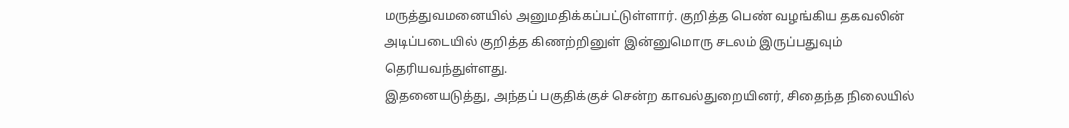மருத்துவமனையில் அனுமதிக்கப்பட்டுள்ளார். குறித்த பெண் வழங்கிய தகவலின் அடிப்படையில் குறித்த கிணற்றினுள் இன்னுமொரு சடலம் இருப்பதுவும் தெரியவந்துள்ளது.
இதனையடுத்து, அந்தப் பகுதிக்குச் சென்ற காவல்துறையினர், சிதைந்த நிலையில்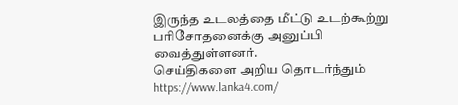இருந்த உடலத்தை மீட்டு உடற்கூற்று பரிசோதனைக்கு அனுப்பி வைத்துள்ளனர்.
செய்திகளை அறிய தொடர்ந்தும் https://www.lanka4.com/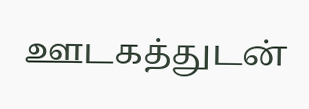ஊடகத்துடன்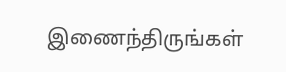இணைந்திருங்கள்